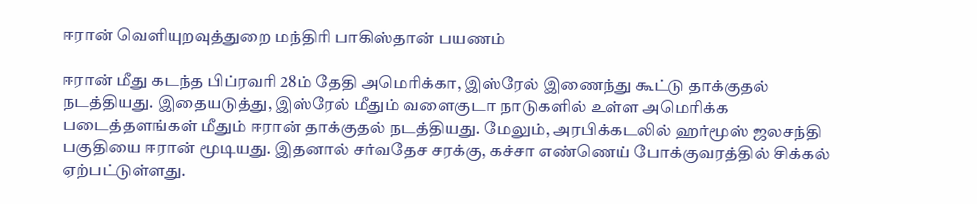ஈரான் வெளியுறவுத்துறை மந்திரி பாகிஸ்தான் பயணம்

ஈரான் மீது கடந்த பிப்ரவரி 28ம் தேதி அமெரிக்கா, இஸ்ரேல் இணைந்து கூட்டு தாக்குதல் நடத்தியது. இதையடுத்து, இஸ்ரேல் மீதும் வளைகுடா நாடுகளில் உள்ள அமெரிக்க படைத்தளங்கள் மீதும் ஈரான் தாக்குதல் நடத்தியது. மேலும், அரபிக்கடலில் ஹர்மூஸ் ஜலசந்தி பகுதியை ஈரான் மூடியது. இதனால் சர்வதேச சரக்கு, கச்சா எண்ணெய் போக்குவரத்தில் சிக்கல் ஏற்பட்டுள்ளது.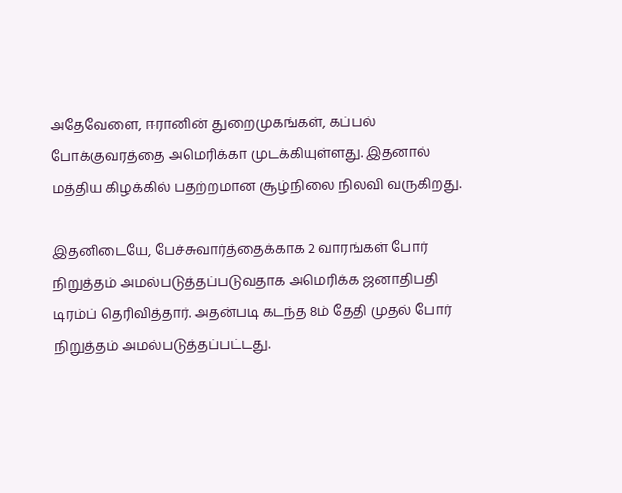அதேவேளை, ஈரானின் துறைமுகங்கள், கப்பல் போக்குவரத்தை அமெரிக்கா முடக்கியுள்ளது. இதனால் மத்திய கிழக்கில் பதற்றமான சூழ்நிலை நிலவி வருகிறது.

இதனிடையே, பேச்சுவார்த்தைக்காக 2 வாரங்கள் போர் நிறுத்தம் அமல்படுத்தப்படுவதாக அமெரிக்க ஜனாதிபதி டிரம்ப் தெரிவித்தார். அதன்படி கடந்த 8ம் தேதி முதல் போர் நிறுத்தம் அமல்படுத்தப்பட்டது.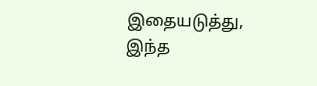இதையடுத்து, இந்த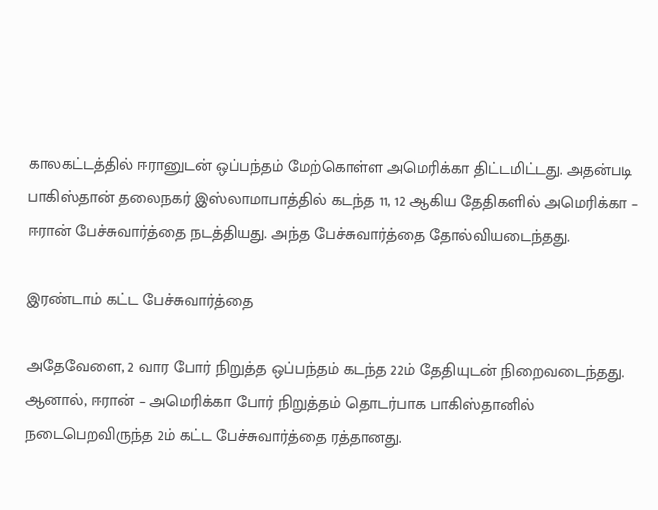காலகட்டத்தில் ஈரானுடன் ஒப்பந்தம் மேற்கொள்ள அமெரிக்கா திட்டமிட்டது. அதன்படி பாகிஸ்தான் தலைநகர் இஸ்லாமாபாத்தில் கடந்த 11, 12 ஆகிய தேதிகளில் அமெரிக்கா – ஈரான் பேச்சுவார்த்தை நடத்தியது. அந்த பேச்சுவார்த்தை தோல்வியடைந்தது.

இரண்டாம் கட்ட பேச்சுவார்த்தை

அதேவேளை, 2 வார போர் நிறுத்த ஒப்பந்தம் கடந்த 22ம் தேதியுடன் நிறைவடைந்தது. ஆனால், ஈரான் – அமெரிக்கா போர் நிறுத்தம் தொடர்பாக பாகிஸ்தானில் நடைபெறவிருந்த 2ம் கட்ட பேச்சுவார்த்தை ரத்தானது.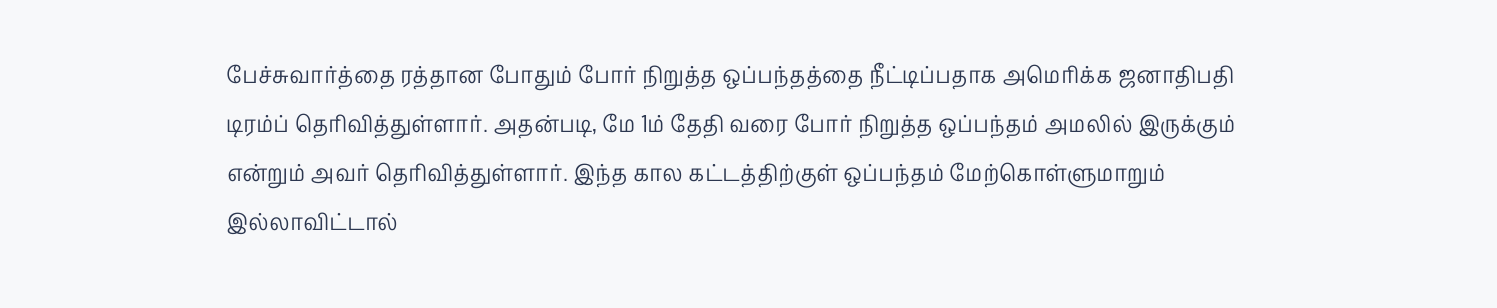பேச்சுவார்த்தை ரத்தான போதும் போர் நிறுத்த ஒப்பந்தத்தை நீட்டிப்பதாக அமெரிக்க ஜனாதிபதி டிரம்ப் தெரிவித்துள்ளார். அதன்படி, மே 1ம் தேதி வரை போர் நிறுத்த ஒப்பந்தம் அமலில் இருக்கும் என்றும் அவர் தெரிவித்துள்ளார். இந்த கால கட்டத்திற்குள் ஒப்பந்தம் மேற்கொள்ளுமாறும் இல்லாவிட்டால்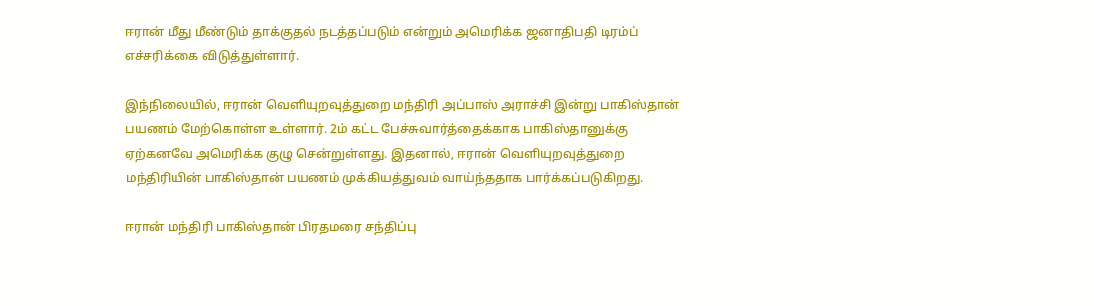ஈரான் மீது மீண்டும் தாக்குதல் நடத்தப்படும் என்றும் அமெரிக்க ஜனாதிபதி டிரம்ப் எச்சரிக்கை விடுத்துள்ளார்.

இந்நிலையில், ஈரான் வெளியுறவுத்துறை மந்திரி அப்பாஸ் அராச்சி இன்று பாகிஸ்தான் பயணம் மேற்கொள்ள உள்ளார். 2ம் கட்ட பேச்சுவார்த்தைக்காக பாகிஸ்தானுக்கு ஏற்கனவே அமெரிக்க குழு சென்றுள்ளது. இதனால், ஈரான் வெளியுறவுத்துறை மந்திரியின் பாகிஸ்தான் பயணம் முக்கியத்துவம் வாய்ந்ததாக பார்க்கப்படுகிறது.

ஈரான் மந்திரி பாகிஸ்தான் பிரதமரை சந்திப்பு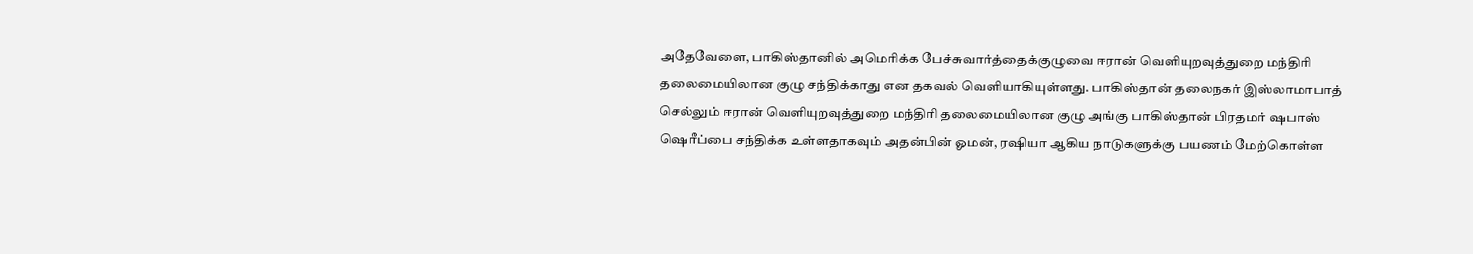அதேவேளை, பாகிஸ்தானில் அமெரிக்க பேச்சுவார்த்தைக்குழுவை ஈரான் வெளியுறவுத்துறை மந்திரி தலைமையிலான குழு சந்திக்காது என தகவல் வெளியாகியுள்ளது. பாகிஸ்தான் தலைநகர் இஸ்லாமாபாத் செல்லும் ஈரான் வெளியுறவுத்துறை மந்திரி தலைமையிலான குழு அங்கு பாகிஸ்தான் பிரதமர் ஷபாஸ் ஷெரீப்பை சந்திக்க உள்ளதாகவும் அதன்பின் ஓமன், ரஷியா ஆகிய நாடுகளுக்கு பயணம் மேற்கொள்ள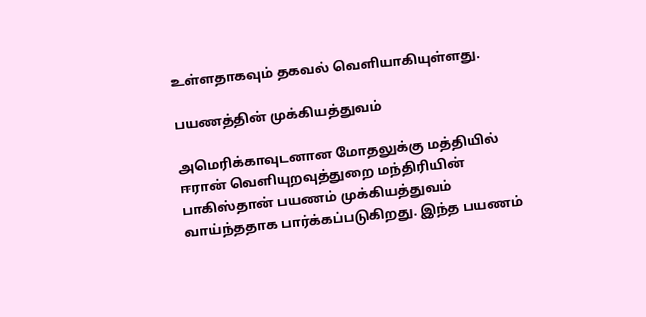உள்ளதாகவும் தகவல் வெளியாகியுள்ளது.

பயணத்தின் முக்கியத்துவம்

அமெரிக்காவுடனான மோதலுக்கு மத்தியில் ஈரான் வெளியுறவுத்துறை மந்திரியின் பாகிஸ்தான் பயணம் முக்கியத்துவம் வாய்ந்ததாக பார்க்கப்படுகிறது. இந்த பயணம்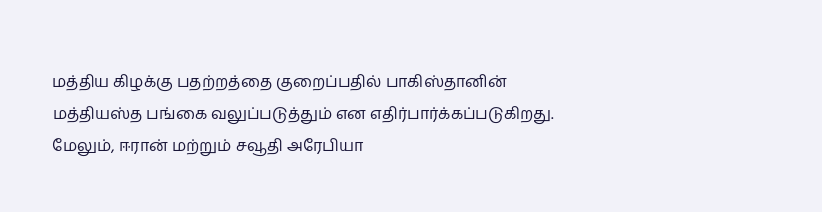மத்திய கிழக்கு பதற்றத்தை குறைப்பதில் பாகிஸ்தானின் மத்தியஸ்த பங்கை வலுப்படுத்தும் என எதிர்பார்க்கப்படுகிறது. மேலும், ஈரான் மற்றும் சவூதி அரேபியா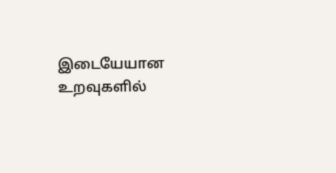இடையேயான உறவுகளில்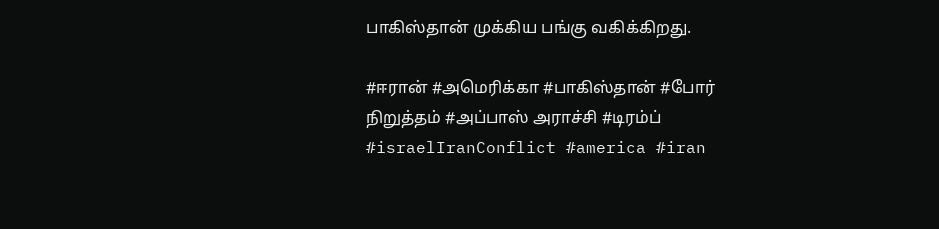பாகிஸ்தான் முக்கிய பங்கு வகிக்கிறது.

#ஈரான் #அமெரிக்கா #பாகிஸ்தான் #போர் நிறுத்தம் #அப்பாஸ் அராச்சி #டிரம்ப் #israelIranConflict #america #iran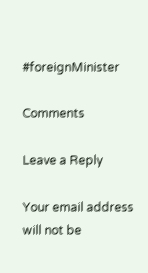#foreignMinister

Comments

Leave a Reply

Your email address will not be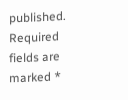published. Required fields are marked *